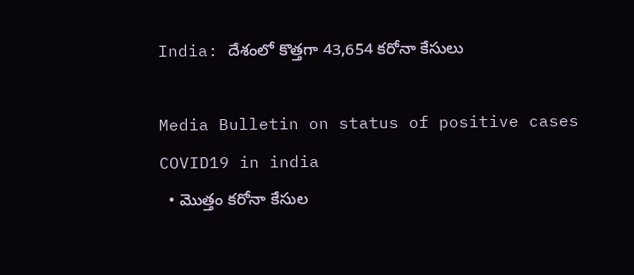India: దేశంలో కొత్తగా 43,654 క‌రోనా కేసులు

Media Bulletin on status of positive cases COVID19 in india
  • మొత్తం కరోనా కేసుల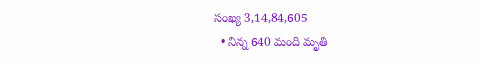సంఖ్య 3,14,84,605
  • నిన్న 640 మంది మృతి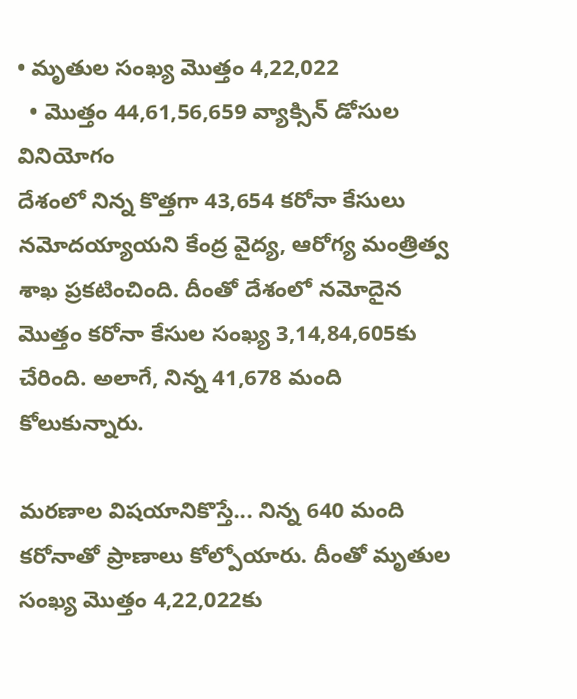• మృతుల సంఖ్య మొత్తం 4,22,022
  • మొత్తం 44,61,56,659 వ్యాక్సిన్ డోసుల వినియోగం
దేశంలో నిన్న కొత్తగా 43,654 క‌రోనా కేసులు న‌మోద‌య్యాయ‌ని కేంద్ర వైద్య, ఆరోగ్య మంత్రిత్వ శాఖ ప్ర‌క‌టించింది. దీంతో దేశంలో నమోదైన మొత్తం కరోనా కేసుల సంఖ్య 3,14,84,605కు చేరింది. అలాగే, నిన్న 41,678 మంది కోలుకున్నారు.

మరణాల విషయానికొస్తే... నిన్న 640 మంది క‌రోనాతో ప్రాణాలు కోల్పోయారు. దీంతో మృతుల సంఖ్య మొత్తం 4,22,022కు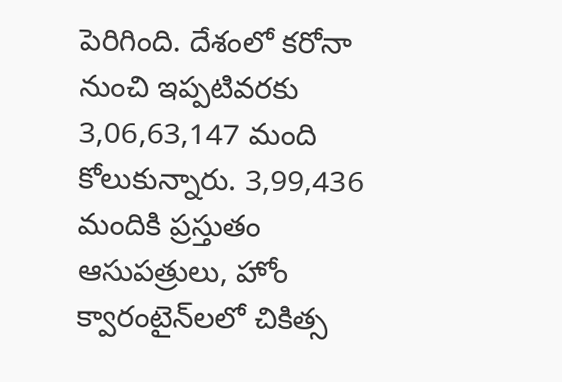పెరిగింది. దేశంలో కరోనా నుంచి ఇప్పటివరకు 3,06,63,147 మంది కోలుకున్నారు. 3,99,436 మందికి ప్రస్తుతం ఆసుపత్రులు, హోం క్వారంటైన్‌లలో చికిత్స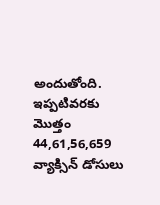అందుతోంది. ఇప్ప‌టివ‌ర‌కు మొత్తం 44,61,56,659 వ్యాక్సిన్ డోసులు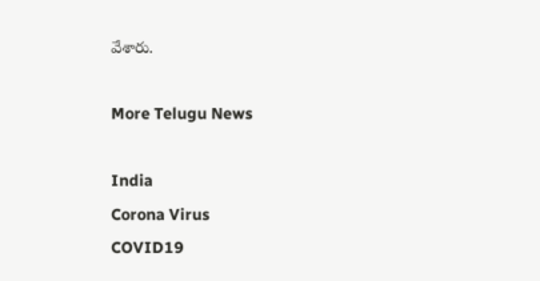వేశారు.

More Telugu News

India
Corona Virus
COVID19